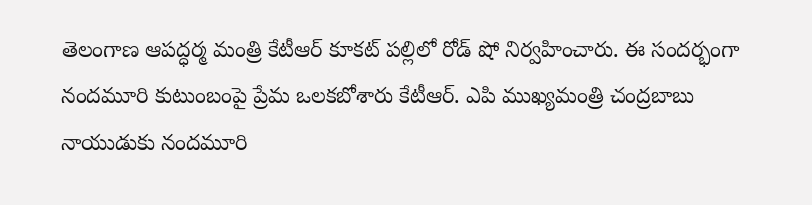తెలంగాణ ఆపద్ధర్మ మంత్రి కేటీఆర్ కూకట్ పల్లిలో రోడ్ షో నిర్వహించారు. ఈ సందర్భంగా నందమూరి కుటుంబంపై ప్రేమ ఒలకబోశారు కేటీఆర్. ఎపి ముఖ్యమంత్రి చంద్రబాబు నాయుడుకు నందమూరి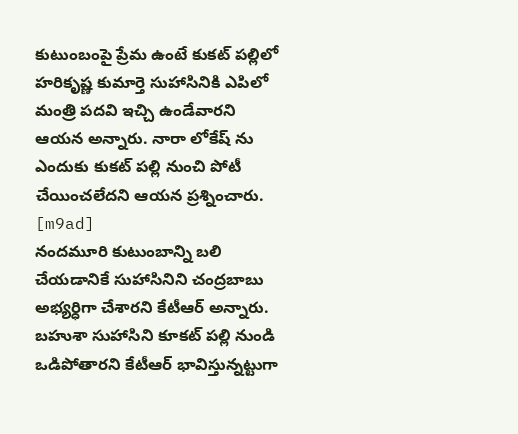కుటుంబంపై ప్రేమ ఉంటే కుకట్ పల్లిలో హరికృష్ణ కుమార్తె సుహాసినికి ఎపిలో మంత్రి పదవి ఇచ్చి ఉండేవారని ఆయన అన్నారు. నారా లోకేష్ ను ఎందుకు కుకట్ పల్లి నుంచి పోటీ చేయించలేదని ఆయన ప్రశ్నించారు.
[m9ad]
నందమూరి కుటుంబాన్ని బలి చేయడానికే సుహాసినిని చంద్రబాబు అభ్యర్ధిగా చేశారని కేటీఆర్ అన్నారు. బహుశా సుహాసిని కూకట్ పల్లి నుండి ఒడిపోతారని కేటీఆర్ భావిస్తున్నట్టుగా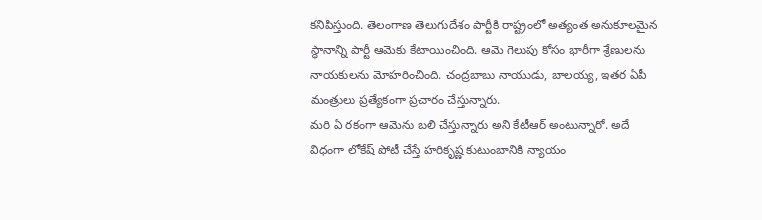కనిపిస్తుంది. తెలంగాణ తెలుగుదేశం పార్టీకి రాష్ట్రంలో అత్యంత అనుకూలమైన స్థానాన్ని పార్టీ ఆమెకు కేటాయించింది. ఆమె గెలుపు కోసం భారీగా శ్రేణులను నాయకులను మోహరించింది. చంద్రబాబు నాయుడు, బాలయ్య, ఇతర ఏపీ మంత్రులు ప్రత్యేకంగా ప్రచారం చేస్తున్నారు.
మరి ఏ రకంగా ఆమెను బలి చేస్తున్నారు అని కేటీఆర్ అంటున్నారో. అదే విధంగా లోకేష్ పోటీ చేస్తే హరికృష్ణ కుటుంబానికి న్యాయం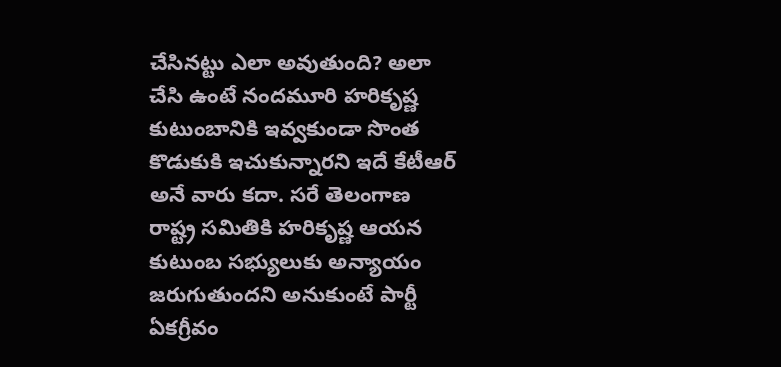చేసినట్టు ఎలా అవుతుంది? అలా చేసి ఉంటే నందమూరి హరికృష్ణ కుటుంబానికి ఇవ్వకుండా సొంత కొడుకుకి ఇచుకున్నారని ఇదే కేటీఆర్ అనే వారు కదా. సరే తెలంగాణ రాష్ట్ర సమితికి హరికృష్ణ ఆయన కుటుంబ సభ్యులుకు అన్యాయం జరుగుతుందని అనుకుంటే పార్టీ ఏకగ్రీవం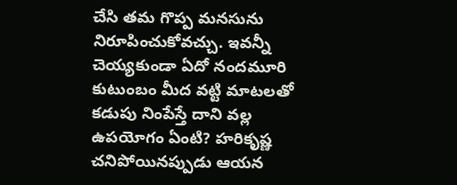చేసి తమ గొప్ప మనసును నిరూపించుకోవచ్చు. ఇవన్నీ చెయ్యకుండా ఏదో నందమూరి కుటుంబం మీద వట్టి మాటలతో కడుపు నింపేస్తే దాని వల్ల ఉపయోగం ఏంటి? హరికృష్ణ చనిపోయినప్పుడు ఆయన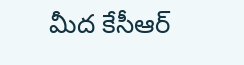మీద కేసీఆర్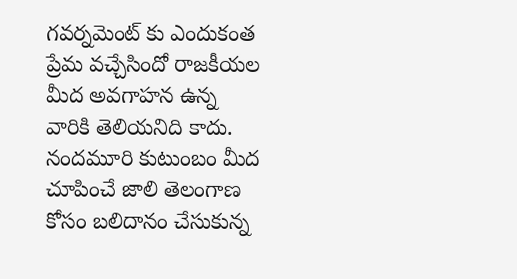గవర్నమెంట్ కు ఎందుకంత ప్రేమ వచ్చేసిందో రాజకీయల మీద అవగాహన ఉన్న వారికి తెలియనిది కాదు. నందమూరి కుటుంబం మీద చూపించే జాలి తెలంగాణ కోసం బలిదానం చేసుకున్న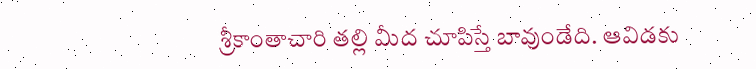శ్రీకాంతాచారి తల్లి మీద చూపిస్తే బావుండేది. ఆవిడకు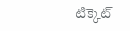టిక్కెట్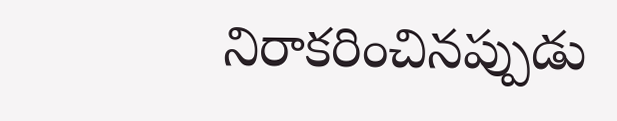నిరాకరించినప్పుడు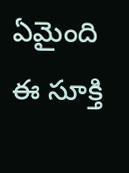ఏమైంది ఈ సూక్తి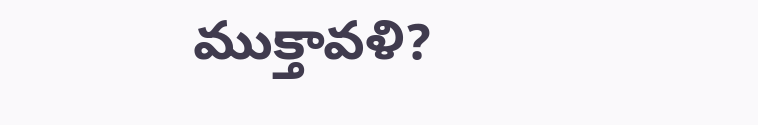ముక్తావళి?